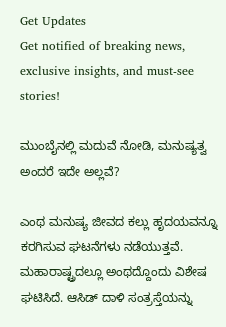Get Updates
Get notified of breaking news, exclusive insights, and must-see stories!

ಮುಂಬೈನಲ್ಲಿ ಮದುವೆ ನೋಡಿ, ಮನುಷ್ಯತ್ವ ಅಂದರೆ ಇದೇ ಅಲ್ಲವೆ?

ಎಂಥ ಮನುಷ್ಯ ಜೀವದ ಕಲ್ಲು ಹೃದಯವನ್ನೂ ಕರಗಿಸುವ ಘಟನೆಗಳು ನಡೆಯುತ್ತವೆ. ಮಹಾರಾಷ್ಟ್ರದಲ್ಲೂ ಅಂಥದ್ದೊಂದು ವಿಶೇಷ ಘಟಿಸಿದೆ. ಆಸಿಡ್ ದಾಳಿ ಸಂತ್ರಸ್ತೆಯನ್ನು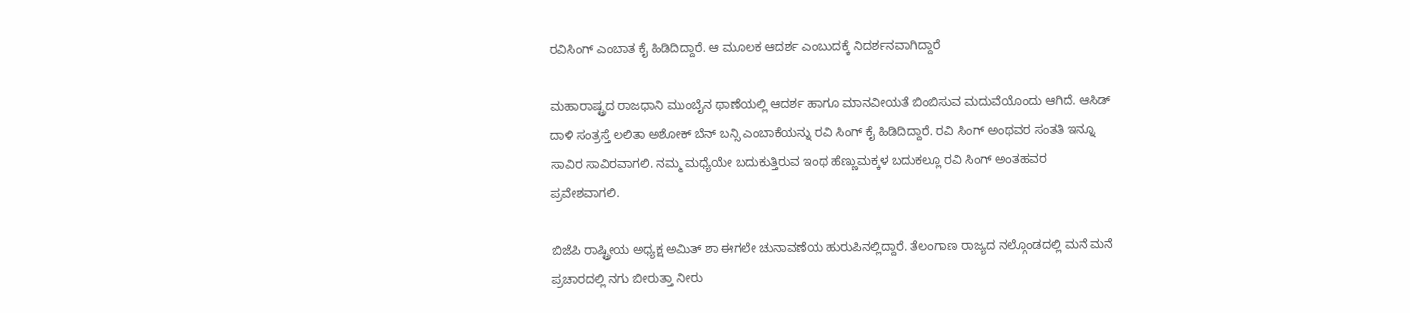ರವಿಸಿಂಗ್ ಎಂಬಾತ ಕೈ ಹಿಡಿದಿದ್ದಾರೆ. ಆ ಮೂಲಕ ಆದರ್ಶ ಎಂಬುದಕ್ಕೆ ನಿದರ್ಶನವಾಗಿದ್ದಾರೆ

ಮಹಾರಾಷ್ಟ್ರದ ರಾಜಧಾನಿ ಮುಂಬೈನ ಥಾಣೆಯಲ್ಲಿ ಆದರ್ಶ ಹಾಗೂ ಮಾನವೀಯತೆ ಬಿಂಬಿಸುವ ಮದುವೆಯೊಂದು ಆಗಿದೆ. ಆಸಿಡ್ ದಾಳಿ ಸಂತ್ರಸ್ತೆ ಲಲಿತಾ ಅಶೋಕ್ ಬೆನ್ ಬನ್ಸಿ ಎಂಬಾಕೆಯನ್ನು ರವಿ ಸಿಂಗ್ ಕೈ ಹಿಡಿದಿದ್ದಾರೆ. ರವಿ ಸಿಂಗ್ ಅಂಥವರ ಸಂತತಿ ಇನ್ನೂ ಸಾವಿರ ಸಾವಿರವಾಗಲಿ. ನಮ್ಮ ಮಧ್ಯೆಯೇ ಬದುಕುತ್ತಿರುವ ಇಂಥ ಹೆಣ್ಣುಮಕ್ಕಳ ಬದುಕಲ್ಲೂ ರವಿ ಸಿಂಗ್ ಅಂತಹವರ ಪ್ರವೇಶವಾಗಲಿ.

ಬಿಜೆಪಿ ರಾಷ್ಟ್ರೀಯ ಅಧ್ಯಕ್ಷ ಅಮಿತ್ ಶಾ ಈಗಲೇ ಚುನಾವಣೆಯ ಹುರುಪಿನಲ್ಲಿದ್ದಾರೆ. ತೆಲಂಗಾಣ ರಾಜ್ಯದ ನಲ್ಗೊಂಡದಲ್ಲಿ ಮನೆ ಮನೆ ಪ್ರಚಾರದಲ್ಲಿ ನಗು ಬೀರುತ್ತಾ ನೀರು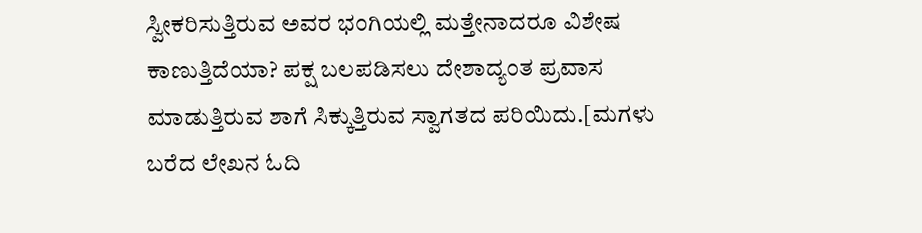ಸ್ವೀಕರಿಸುತ್ತಿರುವ ಅವರ ಭಂಗಿಯಲ್ಲಿ ಮತ್ತೇನಾದರೂ ವಿಶೇಷ ಕಾಣುತ್ತಿದೆಯಾ? ಪಕ್ಷ ಬಲಪಡಿಸಲು ದೇಶಾದ್ಯಂತ ಪ್ರವಾಸ ಮಾಡುತ್ತಿರುವ ಶಾಗೆ ಸಿಕ್ಕುತ್ತಿರುವ ಸ್ವಾಗತದ ಪರಿಯಿದು.[ಮಗಳು ಬರೆದ ಲೇಖನ ಓದಿ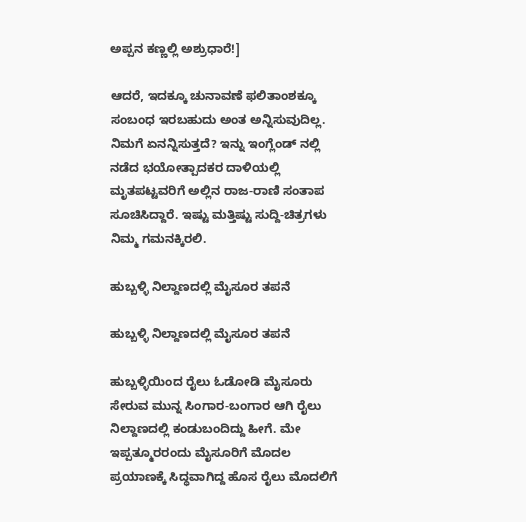ಅಪ್ಪನ ಕಣ್ಣಲ್ಲಿ ಅಶ್ರುಧಾರೆ!]

ಆದರೆ, ಇದಕ್ಕೂ ಚುನಾವಣೆ ಫಲಿತಾಂಶಕ್ಕೂ ಸಂಬಂಧ ಇರಬಹುದು ಅಂತ ಅನ್ನಿಸುವುದಿಲ್ಲ. ನಿಮಗೆ ಏನನ್ನಿಸುತ್ತದೆ? ಇನ್ನು ಇಂಗ್ಲೆಂಡ್ ನಲ್ಲಿ ನಡೆದ ಭಯೋತ್ಪಾದಕರ ದಾಳಿಯಲ್ಲಿ ಮೃತಪಟ್ಟವರಿಗೆ ಅಲ್ಲಿನ ರಾಜ-ರಾಣಿ ಸಂತಾಪ ಸೂಚಿಸಿದ್ದಾರೆ. ಇಷ್ಟು ಮತ್ತಿಷ್ಟು ಸುದ್ದಿ-ಚಿತ್ರಗಳು ನಿಮ್ಮ ಗಮನಕ್ಕಿರಲಿ.

ಹುಬ್ಬಳ್ಳಿ ನಿಲ್ದಾಣದಲ್ಲಿ ಮೈಸೂರ ತಪನೆ

ಹುಬ್ಬಳ್ಳಿ ನಿಲ್ದಾಣದಲ್ಲಿ ಮೈಸೂರ ತಪನೆ

ಹುಬ್ಬಳ್ಳಿಯಿಂದ ರೈಲು ಓಡೋಡಿ ಮೈಸೂರು ಸೇರುವ ಮುನ್ನ ಸಿಂಗಾರ-ಬಂಗಾರ ಆಗಿ ರೈಲು ನಿಲ್ದಾಣದಲ್ಲಿ ಕಂಡುಬಂದಿದ್ದು ಹೀಗೆ. ಮೇ ಇಪ್ಪತ್ಮೂರರಂದು ಮೈಸೂರಿಗೆ ಮೊದಲ ಪ್ರಯಾಣಕ್ಕೆ ಸಿದ್ಧವಾಗಿದ್ದ ಹೊಸ ರೈಲು ಮೊದಲಿಗೆ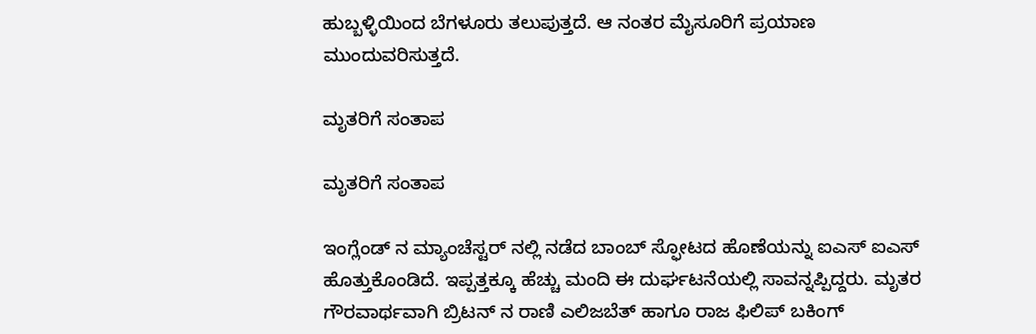ಹುಬ್ಬಳ್ಳಿಯಿಂದ ಬೆಗಳೂರು ತಲುಪುತ್ತದೆ. ಆ ನಂತರ ಮೈಸೂರಿಗೆ ಪ್ರಯಾಣ ಮುಂದುವರಿಸುತ್ತದೆ.

ಮೃತರಿಗೆ ಸಂತಾಪ

ಮೃತರಿಗೆ ಸಂತಾಪ

ಇಂಗ್ಲೆಂಡ್ ನ ಮ್ಯಾಂಚೆಸ್ಟರ್ ನಲ್ಲಿ ನಡೆದ ಬಾಂಬ್ ಸ್ಫೋಟದ ಹೊಣೆಯನ್ನು ಐಎಸ್ ಐಎಸ್ ಹೊತ್ತುಕೊಂಡಿದೆ. ಇಪ್ಪತ್ತಕ್ಕೂ ಹೆಚ್ಚು ಮಂದಿ ಈ ದುರ್ಘಟನೆಯಲ್ಲಿ ಸಾವನ್ನಪ್ಪಿದ್ದರು. ಮೃತರ ಗೌರವಾರ್ಥವಾಗಿ ಬ್ರಿಟನ್ ನ ರಾಣಿ ಎಲಿಜಬೆತ್ ಹಾಗೂ ರಾಜ ಫಿಲಿಪ್ ಬಕಿಂಗ್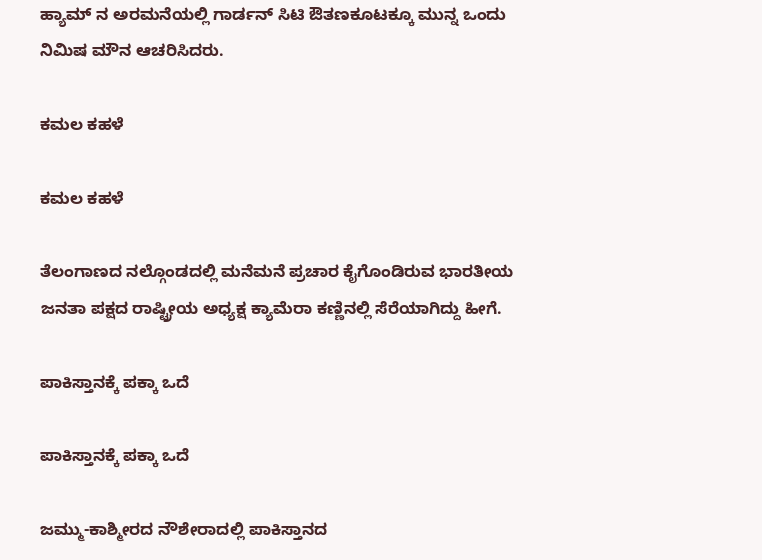ಹ್ಯಾಮ್ ನ ಅರಮನೆಯಲ್ಲಿ ಗಾರ್ಡನ್ ಸಿಟಿ ಔತಣಕೂಟಕ್ಕೂ ಮುನ್ನ ಒಂದು ನಿಮಿಷ ಮೌನ ಆಚರಿಸಿದರು.

ಕಮಲ ಕಹಳೆ

ಕಮಲ ಕಹಳೆ

ತೆಲಂಗಾಣದ ನಲ್ಗೊಂಡದಲ್ಲಿ ಮನೆಮನೆ ಪ್ರಚಾರ ಕೈಗೊಂಡಿರುವ ಭಾರತೀಯ ಜನತಾ ಪಕ್ಷದ ರಾಷ್ಟ್ರೀಯ ಅಧ್ಯಕ್ಷ ಕ್ಯಾಮೆರಾ ಕಣ್ಣಿನಲ್ಲಿ ಸೆರೆಯಾಗಿದ್ದು ಹೀಗೆ.

ಪಾಕಿಸ್ತಾನಕ್ಕೆ ಪಕ್ಕಾ ಒದೆ

ಪಾಕಿಸ್ತಾನಕ್ಕೆ ಪಕ್ಕಾ ಒದೆ

ಜಮ್ಮು-ಕಾಶ್ಮೀರದ ನೌಶೇರಾದಲ್ಲಿ ಪಾಕಿಸ್ತಾನದ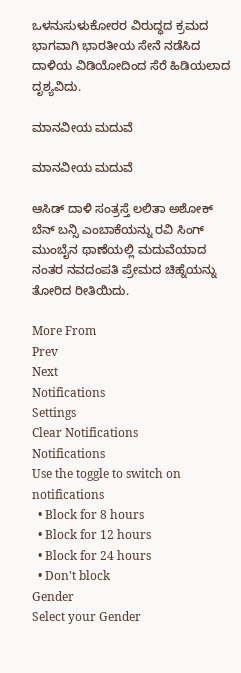ಒಳನುಸುಳುಕೋರರ ವಿರುದ್ಧದ ಕ್ರಮದ ಭಾಗವಾಗಿ ಭಾರತೀಯ ಸೇನೆ ನಡೆಸಿದ ದಾಳಿಯ ವಿಡಿಯೋದಿಂದ ಸೆರೆ ಹಿಡಿಯಲಾದ ದೃಶ್ಯವಿದು.

ಮಾನವೀಯ ಮದುವೆ

ಮಾನವೀಯ ಮದುವೆ

ಆಸಿಡ್ ದಾಳಿ ಸಂತ್ರಸ್ತೆ ಲಲಿತಾ ಅಶೋಕ್ ಬೆನ್ ಬನ್ಸಿ ಎಂಬಾಕೆಯನ್ನು ರವಿ ಸಿಂಗ್ ಮುಂಬೈನ ಥಾಣೆಯಲ್ಲಿ ಮದುವೆಯಾದ ನಂತರ ನವದಂಪತಿ ಪ್ರೇಮದ ಚಿಹ್ನೆಯನ್ನು ತೋರಿದ ರೀತಿಯಿದು.

More From
Prev
Next
Notifications
Settings
Clear Notifications
Notifications
Use the toggle to switch on notifications
  • Block for 8 hours
  • Block for 12 hours
  • Block for 24 hours
  • Don't block
Gender
Select your Gender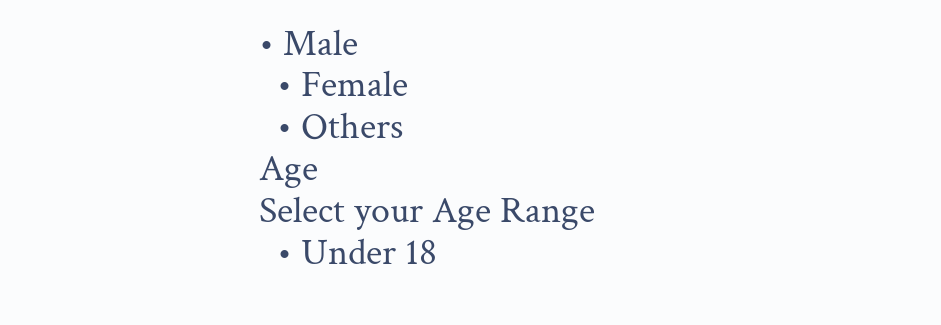• Male
  • Female
  • Others
Age
Select your Age Range
  • Under 18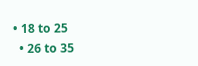• 18 to 25
  • 26 to 35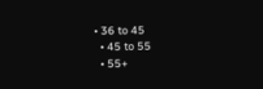• 36 to 45
  • 45 to 55
  • 55+